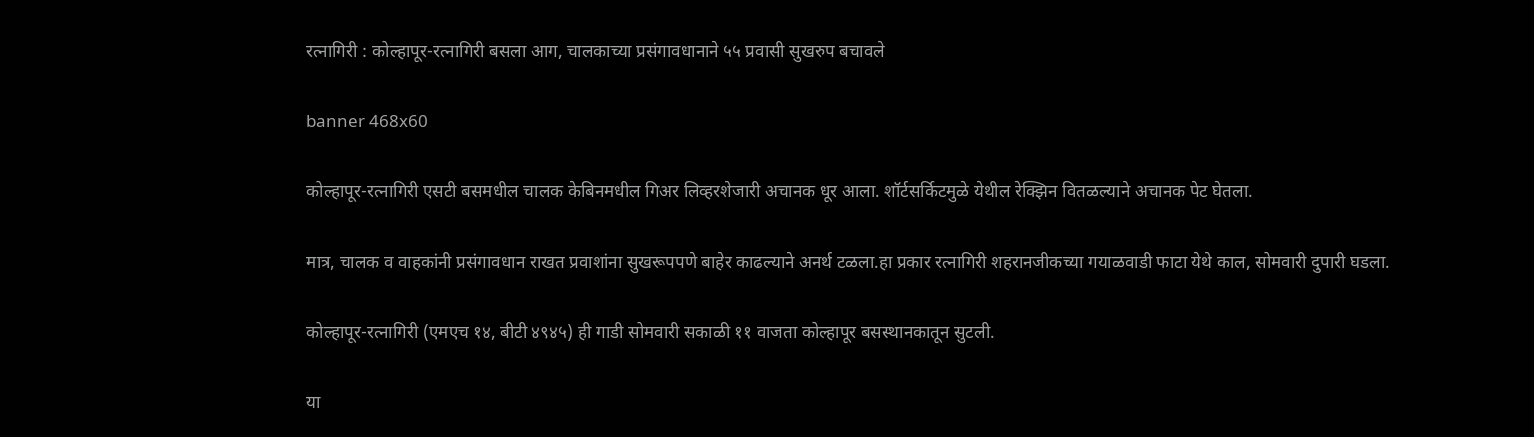रत्नागिरी : कोल्हापूर-रत्नागिरी बसला आग, चालकाच्या प्रसंगावधानाने ५५ प्रवासी सुखरुप बचावले

banner 468x60

कोल्हापूर-रत्नागिरी एसटी बसमधील चालक केबिनमधील गिअर लिव्हरशेजारी अचानक धूर आला. शॉर्टसर्किटमुळे येथील रेक्झिन वितळल्याने अचानक पेट घेतला.

मात्र, चालक व वाहकांनी प्रसंगावधान राखत प्रवाशांना सुखरूपपणे बाहेर काढल्याने अनर्थ टळला.हा प्रकार रत्नागिरी शहरानजीकच्या गयाळवाडी फाटा येथे काल, सोमवारी दुपारी घडला.

कोल्हापूर-रत्नागिरी (एमएच १४, बीटी ४९४५) ही गाडी सोमवारी सकाळी ११ वाजता कोल्हापूर बसस्थानकातून सुटली.

या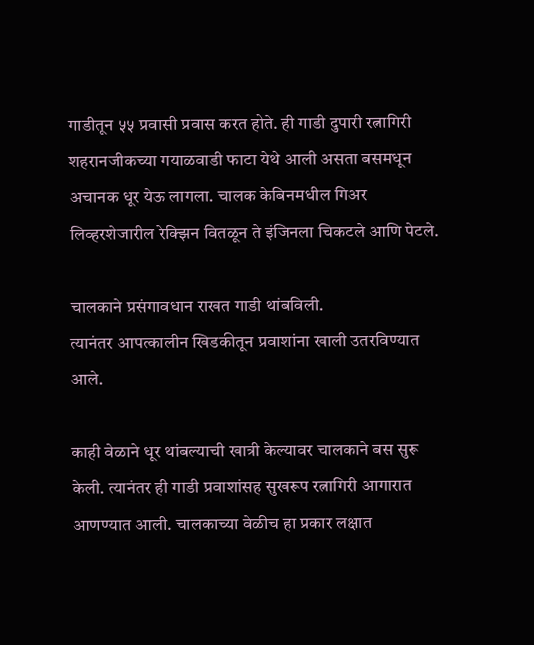गाडीतून ५५ प्रवासी प्रवास करत होते. ही गाडी दुपारी रत्नागिरी शहरानजीकच्या गयाळवाडी फाटा येथे आली असता बसमधून अचानक धूर येऊ लागला. चालक केबिनमधील गिअर लिव्हरशेजारील रेक्झिन वितळून ते इंजिनला चिकटले आणि पेटले.

चालकाने प्रसंगावधान राखत गाडी थांबविली.
त्यानंतर आपत्कालीन खिडकीतून प्रवाशांना खाली उतरविण्यात आले.

काही वेळाने धूर थांबल्याची खात्री केल्यावर चालकाने बस सुरू केली. त्यानंतर ही गाडी प्रवाशांसह सुखरूप रत्नागिरी आगारात आणण्यात आली. चालकाच्या वेळीच हा प्रकार लक्षात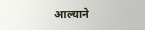आल्याने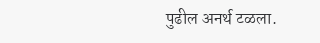पुढील अनर्थ टळला.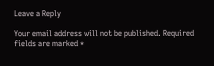Leave a Reply

Your email address will not be published. Required fields are marked *